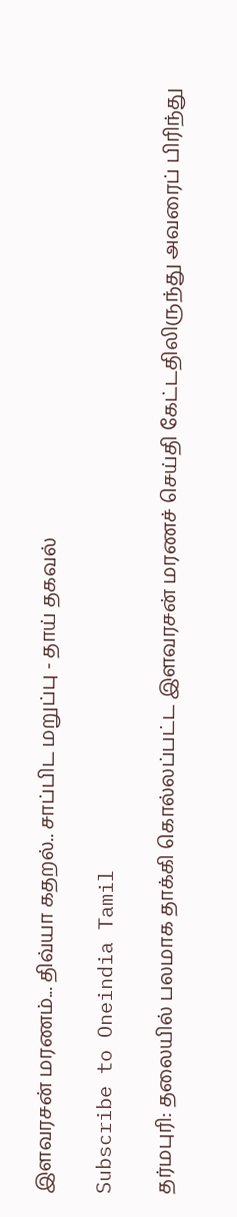இளவரசன் மரணம்... திவ்யா கதறல்.. சாப்பிட மறுப்பு - தாய் தகவல்

Subscribe to Oneindia Tamil

தர்மபுரி: தலையில் பலமாக தாக்கி கொல்லப்பட்ட இளவரசன் மரணச் செய்தி கேட்டதிலிருந்து அவரைப் பிரிந்து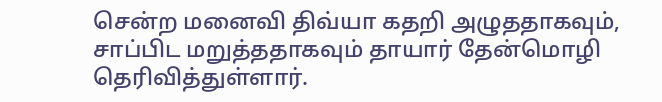சென்ற மனைவி திவ்யா கதறி அழுததாகவும், சாப்பிட மறுத்ததாகவும் தாயார் தேன்மொழி தெரிவித்துள்ளார்.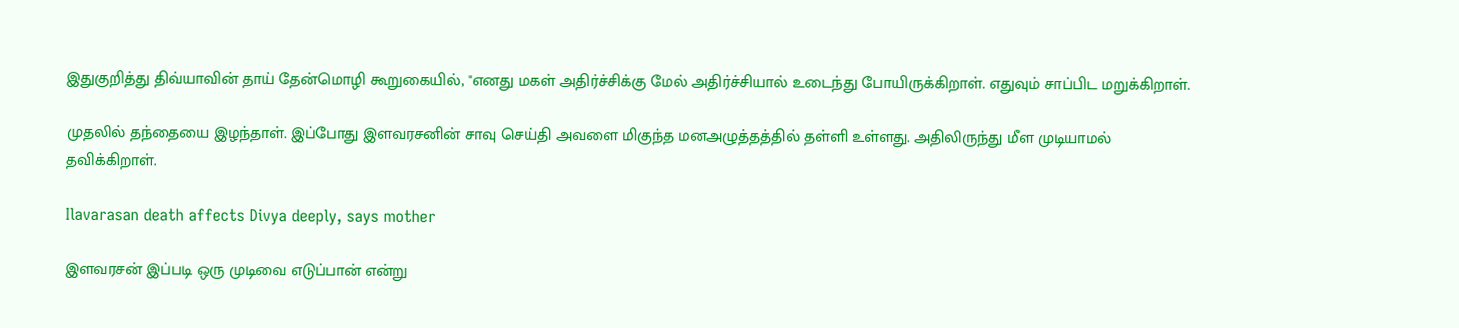இதுகுறித்து திவ்யாவின் தாய் தேன்மொழி கூறுகையில், "எனது மகள் அதிர்ச்சிக்கு மேல் அதிர்ச்சியால் உடைந்து போயிருக்கிறாள். எதுவும் சாப்பிட மறுக்கிறாள்.

முதலில் தந்தையை இழந்தாள். இப்போது இளவரசனின் சாவு செய்தி அவளை மிகுந்த மனஅழுத்தத்தில் தள்ளி உள்ளது. அதிலிருந்து மீள முடியாமல் தவிக்கிறாள்.

Ilavarasan death affects Divya deeply, says mother

இளவரசன் இப்படி ஒரு முடிவை எடுப்பான் என்று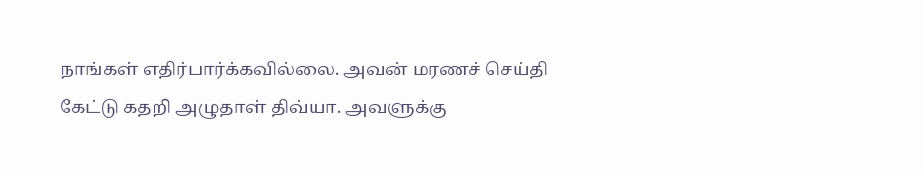நாங்கள் எதிர்பார்க்கவில்லை. அவன் மரணச் செய்தி கேட்டு கதறி அழுதாள் திவ்யா. அவளுக்கு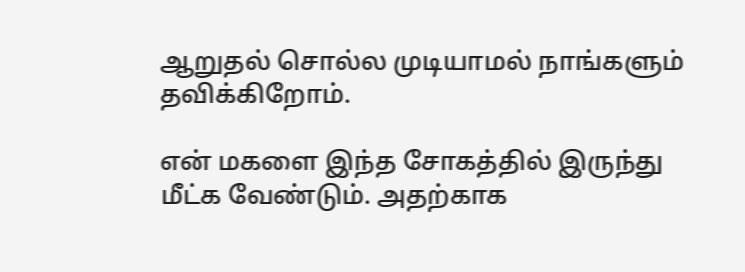ஆறுதல் சொல்ல முடியாமல் நாங்களும் தவிக்கிறோம்.

என் மகளை இந்த சோகத்தில் இருந்து மீட்க வேண்டும். அதற்காக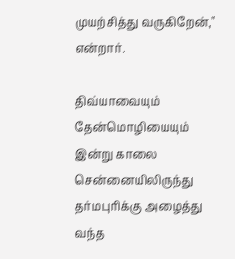முயற்சித்து வருகிறேன்," என்றார்.

திவ்யாவையும் தேன்மொழியையும் இன்று காலை சென்னையிலிருந்து தர்மபுரிக்கு அழைத்து வந்த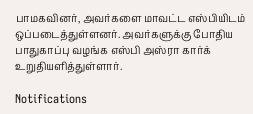பாமகவினர், அவர்களை மாவட்ட எஸ்பியிடம் ஒப்படைத்துள்ளனர். அவர்களுக்கு போதிய பாதுகாப்பு வழங்க எஸ்பி அஸ்ரா கார்க் உறுதியளித்துள்ளார்.

Notifications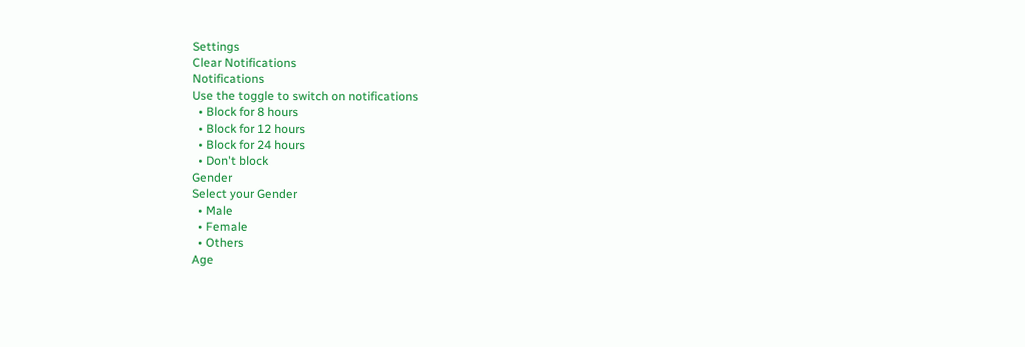Settings
Clear Notifications
Notifications
Use the toggle to switch on notifications
  • Block for 8 hours
  • Block for 12 hours
  • Block for 24 hours
  • Don't block
Gender
Select your Gender
  • Male
  • Female
  • Others
Age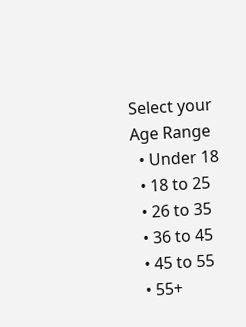Select your Age Range
  • Under 18
  • 18 to 25
  • 26 to 35
  • 36 to 45
  • 45 to 55
  • 55+